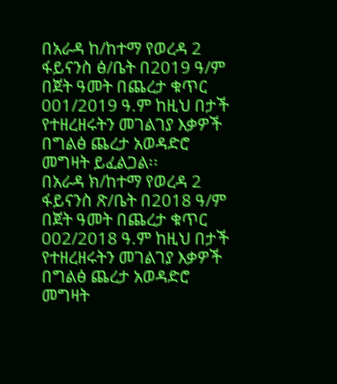በአራዳ ከ/ከተማ የወረዳ 2 ፋይናንስ ፅ/ቤት በ2019 ዓ/ም በጀት ዓመት በጨረታ ቁጥር 001/2019 ዓ.ም ከዚህ በታች የተዘረዘሩትን መገልገያ እቃዎች በግልፅ ጨረታ አወዳድሮ መግዛት ይፈልጋል፡፡
በአራዳ ክ/ከተማ የወረዳ 2 ፋይናንስ ጽ/ቤት በ2018 ዓ/ም በጀት ዓመት በጨረታ ቁጥር 002/2018 ዓ.ም ከዚህ በታች የተዘረዘሩትን መገልገያ እቃዎች በግልፅ ጨረታ አወዳድሮ መግዛት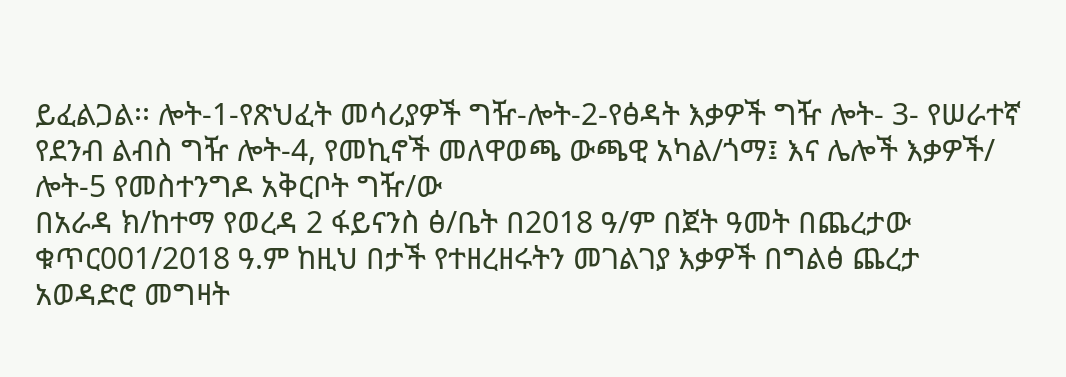ይፈልጋል፡፡ ሎት-1-የጽህፈት መሳሪያዎች ግዥ-ሎት-2-የፅዳት እቃዎች ግዥ ሎት- 3- የሠራተኛ የደንብ ልብስ ግዥ ሎት-4, የመኪኖች መለዋወጫ ውጫዊ አካል/ጎማ፤ እና ሌሎች እቃዎች/ ሎት-5 የመስተንግዶ አቅርቦት ግዥ/ው
በአራዳ ክ/ከተማ የወረዳ 2 ፋይናንስ ፅ/ቤት በ2018 ዓ/ም በጀት ዓመት በጨረታው ቁጥር001/2018 ዓ.ም ከዚህ በታች የተዘረዘሩትን መገልገያ እቃዎች በግልፅ ጨረታ አወዳድሮ መግዛት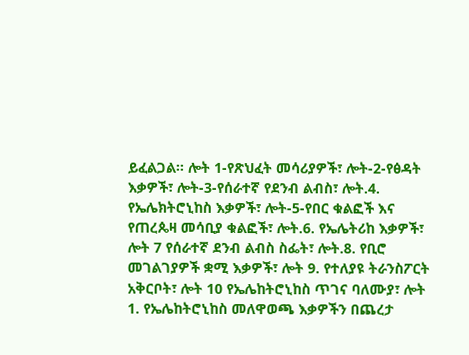ይፈልጋል፡፡ ሎት 1-የጽህፈት መሳሪያዎች፣ ሎት-2-የፅዳት እቃዎች፣ ሎት-3-የሰራተኛ የደንብ ልብስ፣ ሎት.4. የኤሌክትሮኒከስ እቃዎች፣ ሎት-5-የበር ቁልፎች እና የጠረጴዛ መሳቢያ ቁልፎች፣ ሎት.6. የኤሌትሪከ እቃዎች፣ ሎት 7 የሰራተኛ ደንብ ልብስ ስፌት፣ ሎት.8. የቢሮ መገልገያዎች ቋሚ እቃዎች፣ ሎት 9. የተለያዩ ትራንስፖርት አቅርቦት፣ ሎት 10 የኤሌከትሮኒከስ ጥገና ባለሙያ፣ ሎት 1. የኤሌከትሮኒከስ መለዋወጫ እቃዎችን በጨረታ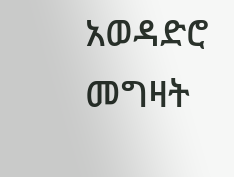አወዳድሮ መግዛት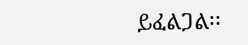ይፈልጋል፡፡